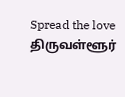Spread the love திருவள்ளூர்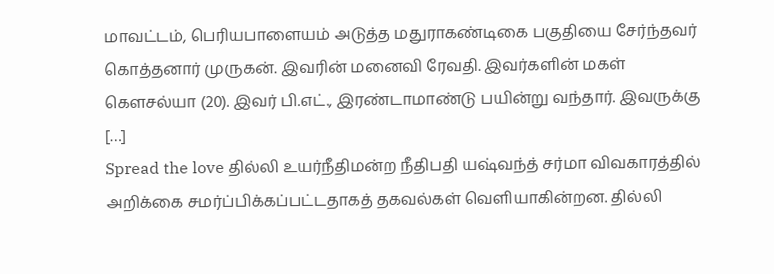மாவட்டம், பெரியபாளையம் அடுத்த மதுராகண்டிகை பகுதியை சேர்ந்தவர் கொத்தனார் முருகன். இவரின் மனைவி ரேவதி. இவர்களின் மகள் கௌசல்யா (20). இவர் பி.எட்., இரண்டாமாண்டு பயின்று வந்தார். இவருக்கு […]
Spread the love தில்லி உயர்நீதிமன்ற நீதிபதி யஷ்வந்த் சர்மா விவகாரத்தில் அறிக்கை சமர்ப்பிக்கப்பட்டதாகத் தகவல்கள் வெளியாகின்றன. தில்லி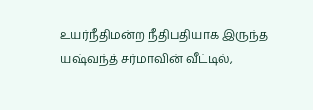உயர்நீதிமன்ற நீதிபதியாக இருந்த யஷ்வந்த் சர்மாவின் வீட்டில்,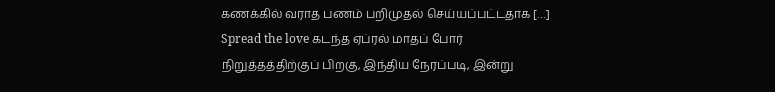கணக்கில் வராத பணம் பறிமுதல் செய்யப்பட்டதாக […]
Spread the love கடந்த ஏப்ரல் மாதப் போர் நிறுத்தத்திற்குப் பிறகு, இந்திய நேரப்படி, இன்று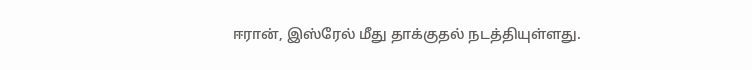ஈரான், இஸ்ரேல் மீது தாக்குதல் நடத்தியுள்ளது.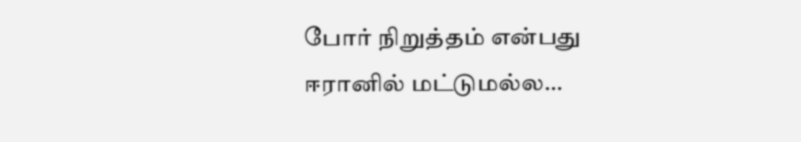போர் நிறுத்தம் என்பது ஈரானில் மட்டுமல்ல…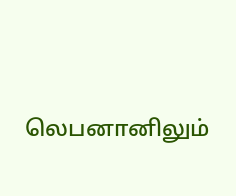லெபனானிலும்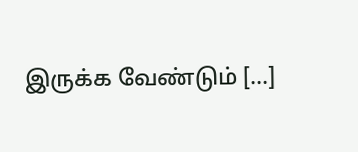இருக்க வேண்டும் […]